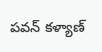పవన్ కళ్యాణ్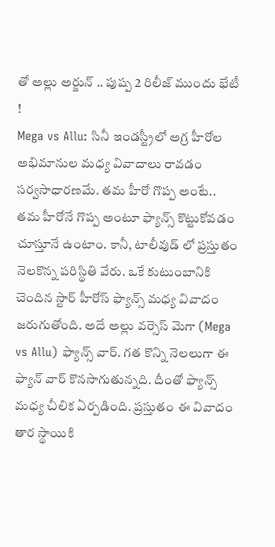తో అల్లు అర్జున్ .. పుష్ప 2 రిలీజ్ ముందు భేటీ !
Mega vs Allu: సినీ ఇండస్ట్రీలో అగ్ర హీరోల అభిమానుల మధ్య వివాదాలు రావడం సర్వసాధారణమే. తమ హీరో గొప్ప అంటే.. తమ హీరోనే గొప్ప అంటూ ఫ్యాన్స్ కొట్టుకోవడం చూస్తూనే ఉంటాం. కానీ, టాలీవుడ్ లో ప్రస్తుతం నెలకొన్న పరిస్థితి వేరు. ఒకే కుటుంబానికి చెందిన స్టార్ హీరోస్ ఫ్యాన్స్ మధ్య వివాదం జరుగుతోంది. అదే అల్లు వర్సెస్ మెగా (Mega vs Allu) ఫ్యాన్స్ వార్. గత కొన్ని నెలలుగా ఈ ఫ్యాన్ వార్ కొనసాగుతున్నది. దీంతో ఫ్యాన్స్ మధ్య చీలిక ఏర్పడింది. ప్రస్తుతం ఈ వివాదం తార స్థాయికి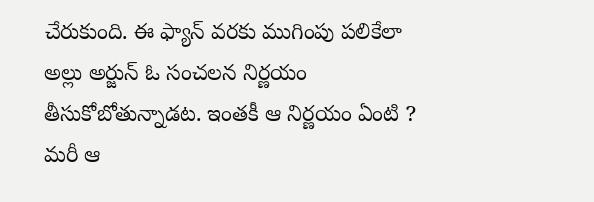చేరుకుంది. ఈ ఫ్యాన్ వరకు ముగింపు పలికేలా అల్లు అర్జున్ ఓ సంచలన నిర్ణయం తీసుకోబోతున్నాడట. ఇంతకీ ఆ నిర్ణయం ఏంటి ? మరీ ఆ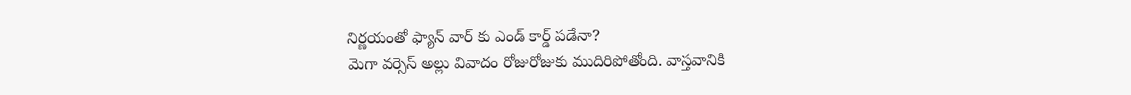నిర్ణయంతో ఫ్యాన్ వార్ కు ఎండ్ కార్డ్ పడేనా?
మెగా వర్సెస్ అల్లు వివాదం రోజురోజుకు ముదిరిపోతోంది. వాస్తవానికి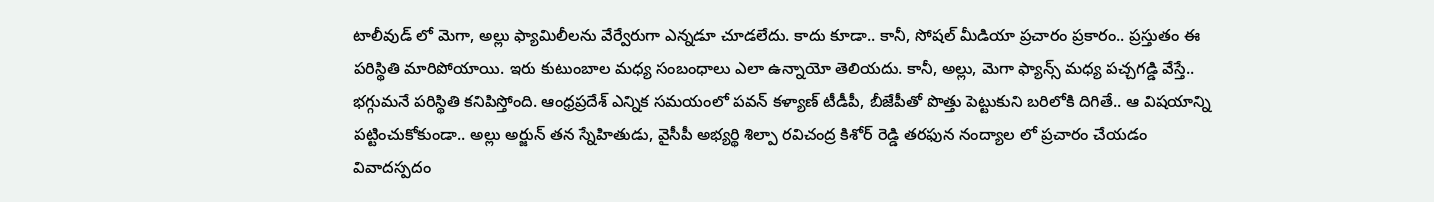టాలీవుడ్ లో మెగా, అల్లు ఫ్యామిలీలను వేర్వేరుగా ఎన్నడూ చూడలేదు. కాదు కూడా.. కానీ, సోషల్ మీడియా ప్రచారం ప్రకారం.. ప్రస్తుతం ఈ పరిస్థితి మారిపోయాయి. ఇరు కుటుంబాల మధ్య సంబంధాలు ఎలా ఉన్నాయో తెలియదు. కానీ, అల్లు, మెగా ఫ్యాన్స్ మధ్య పచ్చగడ్డి వేస్తే.. భగ్గుమనే పరిస్థితి కనిపిస్తోంది. ఆంధ్రప్రదేశ్ ఎన్నిక సమయంలో పవన్ కళ్యాణ్ టీడీపీ, బీజేపీతో పొత్తు పెట్టుకుని బరిలోకి దిగితే.. ఆ విషయాన్ని పట్టించుకోకుండా.. అల్లు అర్జున్ తన స్నేహితుడు, వైసీపీ అభ్యర్థి శిల్పా రవిచంద్ర కిశోర్ రెడ్డి తరఫున నంద్యాల లో ప్రచారం చేయడం వివాదస్పదం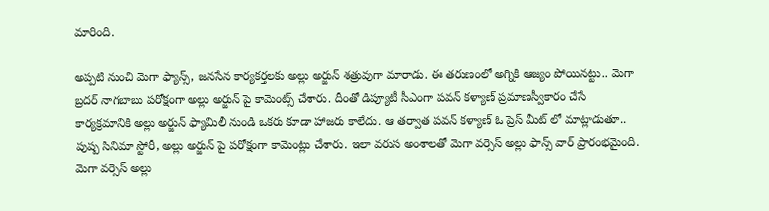మారింది.

అప్పటి నుంచి మెగా ఫ్యాన్స్, జనసేన కార్యకర్తలకు అల్లు అర్జున్ శత్రువుగా మారాడు. ఈ తరుణంలో అగ్నికి ఆజ్యం పోయినట్టు.. మెగా బ్రదర్ నాగబాబు పరోక్షంగా అల్లు అర్జున్ పై కామెంట్స్ చేశారు. దీంతో డిప్యూటీ సీఎంగా పవన్ కళ్యాణ్ ప్రమాణస్వీకారం చేసే కార్యక్రమానికి అల్లు అర్జున్ ఫ్యామిలీ నుండి ఒకరు కూడా హాజరు కాలేదు. ఆ తర్వాత పవన్ కళ్యాణ్ ఓ ప్రెస్ మీట్ లో మాట్లాడుతూ.. పుష్ప సినిమా స్టోరీ, అల్లు అర్జున్ పై పరోక్షంగా కామెంట్లు చేశారు. ఇలా వరుస అంశాలతో మెగా వర్సెస్ అల్లు ఫాన్స్ వార్ ప్రారంభమైంది. మెగా వర్సెస్ అల్లు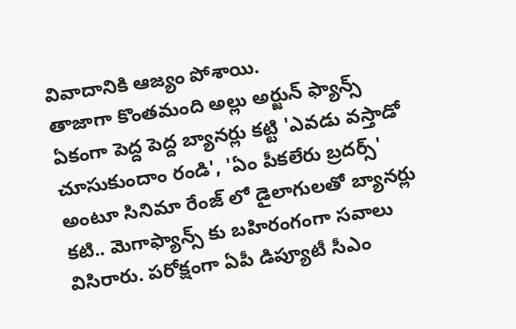వివాదానికి ఆజ్యం పోశాయి.
తాజాగా కొంతమంది అల్లు అర్జున్ ఫ్యాన్స్ ఏకంగా పెద్ద పెద్ద బ్యానర్లు కట్టి 'ఎవడు వస్తాడో చూసుకుందాం రండి', 'ఏం పీకలేరు బ్రదర్స్' అంటూ సినిమా రేంజ్ లో డైలాగులతో బ్యానర్లు కటి.. మెగాఫ్యాన్స్ కు బహిరంగంగా సవాలు విసిరారు. పరోక్షంగా ఏపీ డిప్యూటీ సీఎం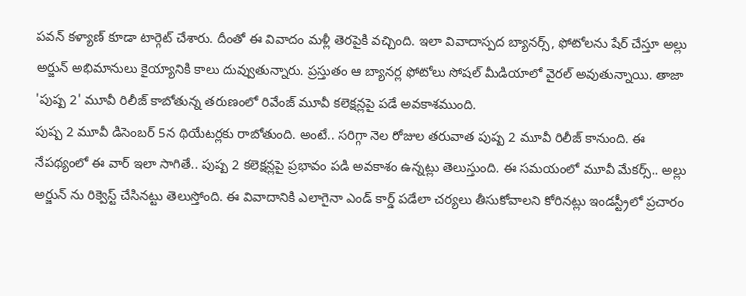పవన్ కళ్యాణ్ కూడా టార్గెట్ చేశారు. దీంతో ఈ వివాదం మళ్లీ తెరపైకి వచ్చింది. ఇలా వివాదాస్పద బ్యానర్స్, ఫోటోలను షేర్ చేస్తూ అల్లు అర్జున్ అభిమానులు కైయ్యానికి కాలు దువ్వుతున్నారు. ప్రస్తుతం ఆ బ్యానర్ల ఫోటోలు సోషల్ మీడియాలో వైరల్ అవుతున్నాయి. తాజా 'పుష్ప 2' మూవీ రిలీజ్ కాబోతున్న తరుణంలో రివేంజ్ మూవీ కలెక్షన్లపై పడే అవకాశముంది.
పుష్ప 2 మూవీ డిసెంబర్ 5న థియేటర్లకు రాబోతుంది. అంటే.. సరిగ్గా నెల రోజుల తరువాత పుష్ప 2 మూవీ రిలీజ్ కానుంది. ఈ నేపథ్యంలో ఈ వార్ ఇలా సాగితే.. పుష్ప 2 కలెక్షన్లపై ప్రభావం పడి అవకాశం ఉన్నట్లు తెలుస్తుంది. ఈ సమయంలో మూవీ మేకర్స్.. అల్లు అర్జున్ ను రిక్వెస్ట్ చేసినట్టు తెలుస్తోంది. ఈ వివాదానికి ఎలాగైనా ఎండ్ కార్డ్ పడేలా చర్యలు తీసుకోవాలని కోరినట్లు ఇండస్ట్రీలో ప్రచారం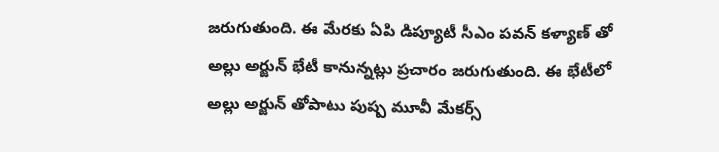జరుగుతుంది. ఈ మేరకు ఏపి డిప్యూటీ సీఎం పవన్ కళ్యాణ్ తో అల్లు అర్జున్ భేటీ కానున్నట్లు ప్రచారం జరుగుతుంది. ఈ భేటీలో అల్లు అర్జున్ తోపాటు పుష్ప మూవీ మేకర్స్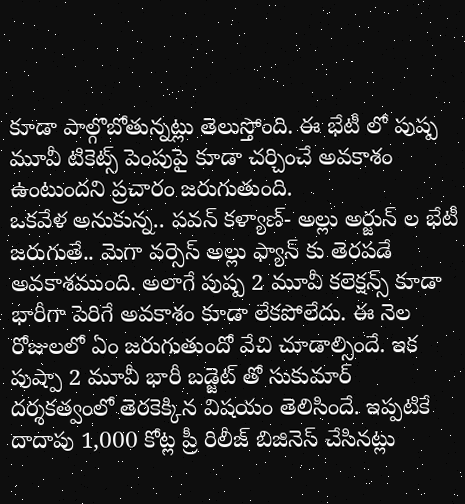కూడా పాల్గొబోతున్నట్లు తెలుస్తోంది. ఈ భేటీ లో పుష్ప మూవీ టికెట్స్ పెంపుపై కూడా చర్చించే అవకాశం ఉంటుందని ప్రచారం జరుగుతుంది.
ఒకవేళ అనుకున్న.. పవన్ కళ్యాణ్- అల్లు అర్జున్ ల భేటీ జరుగుతే.. మెగా వర్సెస్ అల్లు ఫ్యాన్ కు తెరపడే అవకాశముంది. అలాగే పుష్ప 2 మూవీ కలెక్షన్స్ కూడా భారీగా పెరిగే అవకాశం కూడా లేకపోలేదు. ఈ నెల రోజులలో ఏం జరుగుతుందో వేచి చూడాల్సిందే. ఇక పుష్పా 2 మూవీ భారీ బడ్జెట్ తో సుకుమార్ దర్శకత్వంలో తెరకెక్కిన విషయం తెలిసిందే. ఇప్పటికే దాదాపు 1,000 కోట్ల ప్రీ రిలీజ్ బిజినెస్ చేసినట్లు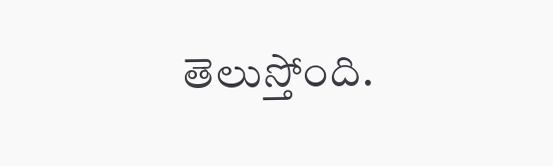తెలుస్తోంది.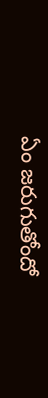ఏం జరుగుతోందో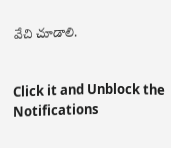వేచి చూడాలి.


Click it and Unblock the Notifications